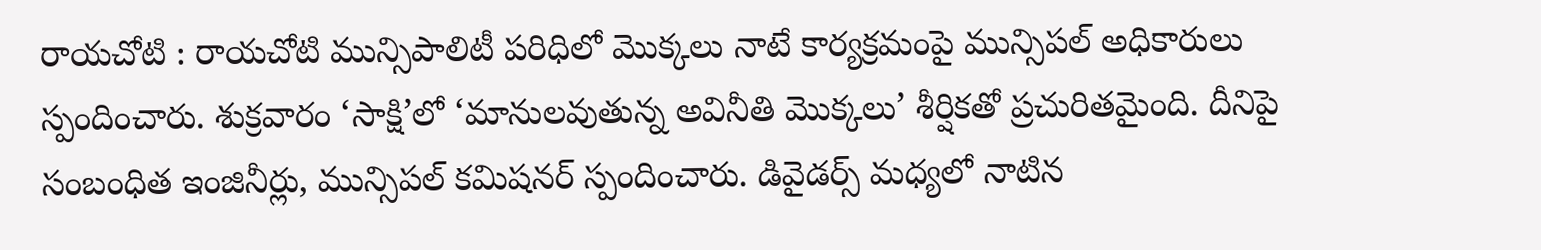రాయచోటి : రాయచోటి మున్సిపాలిటీ పరిధిలో మొక్కలు నాటే కార్యక్రమంపై మున్సిపల్ అధికారులు స్పందించారు. శుక్రవారం ‘సాక్షి’లో ‘మానులవుతున్న అవినీతి మొక్కలు’ శీర్షికతో ప్రచురితమైంది. దీనిపై సంబంధిత ఇంజినీర్లు, మున్సిపల్ కమిషనర్ స్పందించారు. డివైడర్స్ మధ్యలో నాటిన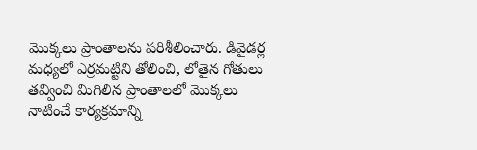మొక్కలు ప్రాంతాలను పరిశీలించారు. డివైడర్ల మధ్యలో ఎర్రమట్టిని తోలించి, లోతైన గోతులు తవ్వించి మిగిలిన ప్రాంతాలలో మొక్కలు నాటించే కార్యక్రమాన్ని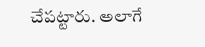చేపట్టారు. అలాగే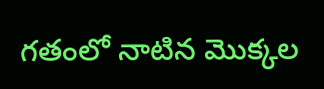గతంలో నాటిన మొక్కల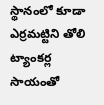స్థానంలో కూడా ఎర్రమట్టిని తోలి ట్యాంకర్ల సాయంతో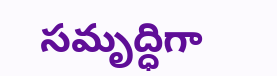సమృద్ధిగా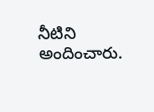నీటిని అందించారు.